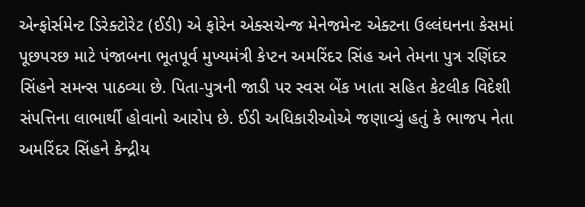એન્ફોર્સમેન્ટ ડિરેક્ટોરેટ (ઈડી) એ ફોરેન એક્સચેન્જ મેનેજમેન્ટ એક્ટના ઉલ્લંઘનના કેસમાં પૂછપરછ માટે પંજાબના ભૂતપૂર્વ મુખ્યમંત્રી કેપ્ટન અમરિંદર સિંહ અને તેમના પુત્ર રણિંદર સિંહને સમન્સ પાઠવ્યા છે. પિતા-પુત્રની જાડી પર સ્વસ બેંક ખાતા સહિત કેટલીક વિદેશી સંપત્તિના લાભાર્થી હોવાનો આરોપ છે. ઈડી અધિકારીઓએ જણાવ્યું હતું કે ભાજપ નેતા અમરિંદર સિંહને કેન્દ્રીય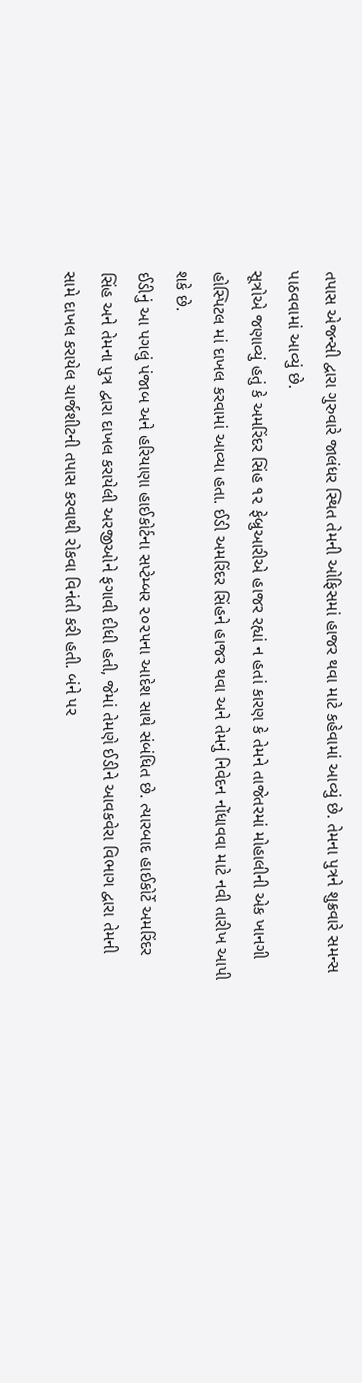તપાસ એજન્સી દ્વારા ગુરુવારે જાલંધર સ્થિત તેમની ઓફિસમાં હાજર થવા માટે કહેવામાં આવ્યું છે. તેમના પુત્રને શુક્રવારે સમન્સ પાઠવવામાં આવ્યું છે.
સૂત્રોએ જણાવ્યું હતું કે અમરિંદર સિંહ ૧૨ ફેબ્રુઆરીએ હાજર રહ્યાં ન હતાં કારણ કે તેમને તાજેતરમાં મોહાલીની એક ખાનગી હોસ્પિટલ માં દાખલ કરવામાં આવ્યા હતા. ઈડી અમરિંદર સિંહને હાજર થવા અને તેમનું નિવેદન નોંધાવવા માટે નવી તારીખ આપી શકે છે.
ઈડીનું આ પગલું પંજાબ અને હરિયાણા હાઈકોર્ટના સપ્ટેમ્બર ૨૦૨૫ના આદેશ સાથે સંબંધિત છે. ત્યારબાદ હાઈકોર્ટે અમરિંદર સિંહ અને તેમના પુત્ર દ્વારા દાખલ કરાયેલી અરજીઓને ફગાવી દીધી હતી, જેમાં તેમણે ઈડીને આવકવેરા વિભાગ દ્વારા તેમની સામે દાખલ કરાયેલ ચાર્જશીટની તપાસ કરવાથી રોકવા વિનંતી કરી હતી. બંને પર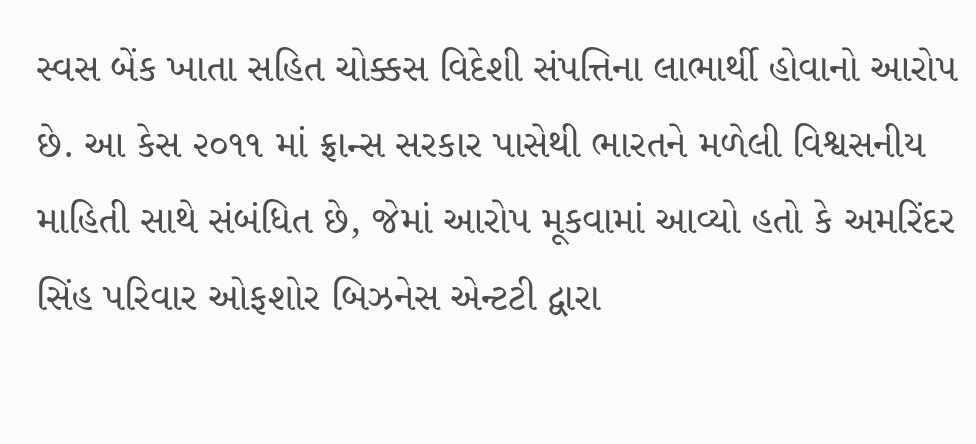સ્વસ બેંક ખાતા સહિત ચોક્કસ વિદેશી સંપત્તિના લાભાર્થી હોવાનો આરોપ છે. આ કેસ ૨૦૧૧ માં ફ્રાન્સ સરકાર પાસેથી ભારતને મળેલી વિશ્વસનીય માહિતી સાથે સંબંધિત છે, જેમાં આરોપ મૂકવામાં આવ્યો હતો કે અમરિંદર સિંહ પરિવાર ઓફશોર બિઝનેસ એન્ટટી દ્વારા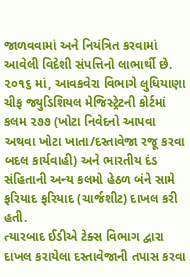જાળવવામાં અને નિયંત્રિત કરવામાં આવેલી વિદેશી સંપત્તિનો લાભાર્થી છે.
૨૦૧૬ માં, આવકવેરા વિભાગે લુધિયાણા ચીફ જ્યુડિશિયલ મેજિસ્ટ્રેટની કોર્ટમાં કલમ ૨૭૭ (ખોટા નિવેદનો આપવા અથવા ખોટા ખાતા/દસ્તાવેજા રજૂ કરવા બદલ કાર્યવાહી) અને ભારતીય દંડ સંહિતાની અન્ય કલમો હેઠળ બંને સામે ફરિયાદ ફરિયાદ (ચાર્જશીટ) દાખલ કરી હતી.
ત્યારબાદ ઈડીએ ટેક્સ વિભાગ દ્વારા દાખલ કરાયેલા દસ્તાવેજાની તપાસ કરવા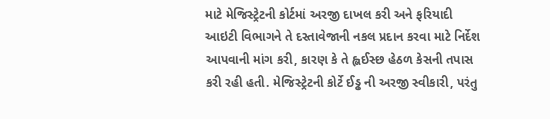માટે મેજિસ્ટ્રેટની કોર્ટમાં અરજી દાખલ કરી અને ફરિયાદી આઇટી વિભાગને તે દસ્તાવેજાની નકલ પ્રદાન કરવા માટે નિર્દેશ આપવાની માંગ કરી, કારણ કે તે હ્લઈસ્છ હેઠળ કેસની તપાસ કરી રહી હતી. મેજિસ્ટ્રેટની કોર્ટે ઈડ્ઢ ની અરજી સ્વીકારી, પરંતુ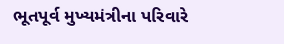ભૂતપૂર્વ મુખ્યમંત્રીના પરિવારે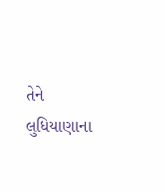તેને લુધિયાણાના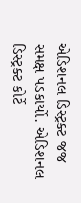એડિશનલ ડિસ્ટ્રક્ટ જજ સમક્ષ પડકાર્યો. એડિશનલ ડિસ્ટ્રક્ટ કોર્ટે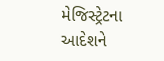મેજિસ્ટ્રેટના આદેશને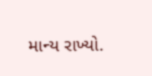માન્ય રાખ્યો.